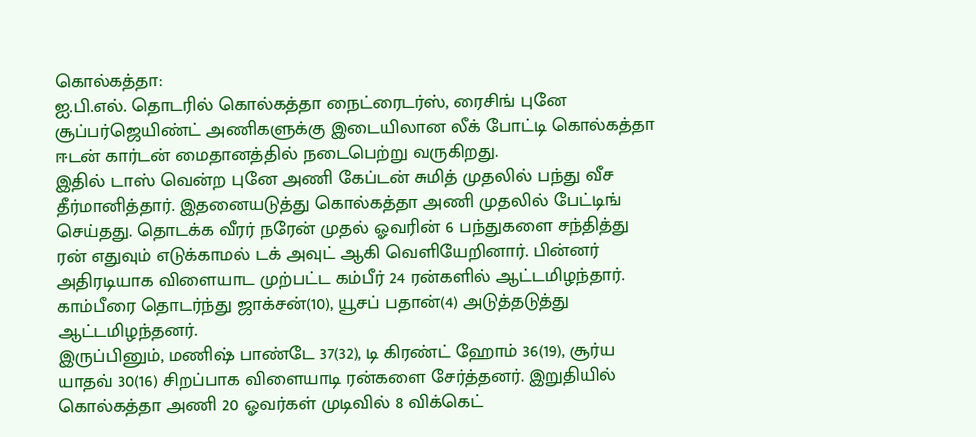கொல்கத்தா:
ஐ.பி.எல். தொடரில் கொல்கத்தா நைட்ரைடர்ஸ், ரைசிங் புனே சூப்பர்ஜெயிண்ட் அணிகளுக்கு இடையிலான லீக் போட்டி கொல்கத்தா ஈடன் கார்டன் மைதானத்தில் நடைபெற்று வருகிறது.
இதில் டாஸ் வென்ற புனே அணி கேப்டன் சுமித் முதலில் பந்து வீச தீர்மானித்தார். இதனையடுத்து கொல்கத்தா அணி முதலில் பேட்டிங் செய்தது. தொடக்க வீரர் நரேன் முதல் ஓவரின் 6 பந்துகளை சந்தித்து ரன் எதுவும் எடுக்காமல் டக் அவுட் ஆகி வெளியேறினார். பின்னர் அதிரடியாக விளையாட முற்பட்ட கம்பீர் 24 ரன்களில் ஆட்டமிழந்தார். காம்பீரை தொடர்ந்து ஜாக்சன்(10), யூசப் பதான்(4) அடுத்தடுத்து ஆட்டமிழந்தனர்.
இருப்பினும், மணிஷ் பாண்டே 37(32), டி கிரண்ட் ஹோம் 36(19), சூர்ய யாதவ் 30(16) சிறப்பாக விளையாடி ரன்களை சேர்த்தனர். இறுதியில் கொல்கத்தா அணி 20 ஓவர்கள் முடிவில் 8 விக்கெட்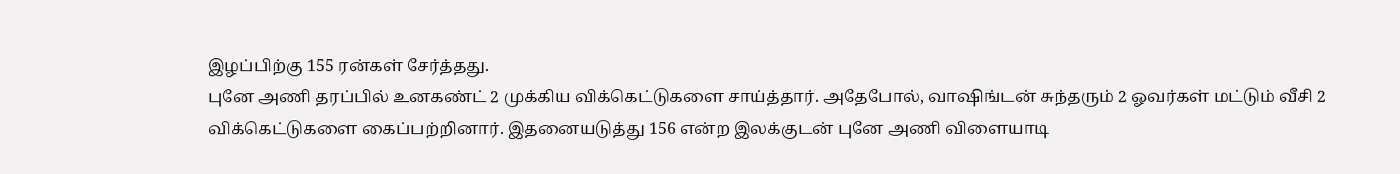இழப்பிற்கு 155 ரன்கள் சேர்த்தது.
புனே அணி தரப்பில் உனகண்ட் 2 முக்கிய விக்கெட்டுகளை சாய்த்தார். அதேபோல், வாஷிங்டன் சுந்தரும் 2 ஓவர்கள் மட்டும் வீசி 2 விக்கெட்டுகளை கைப்பற்றினார். இதனையடுத்து 156 என்ற இலக்குடன் புனே அணி விளையாடி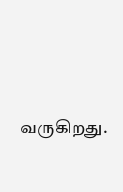வருகிறது.